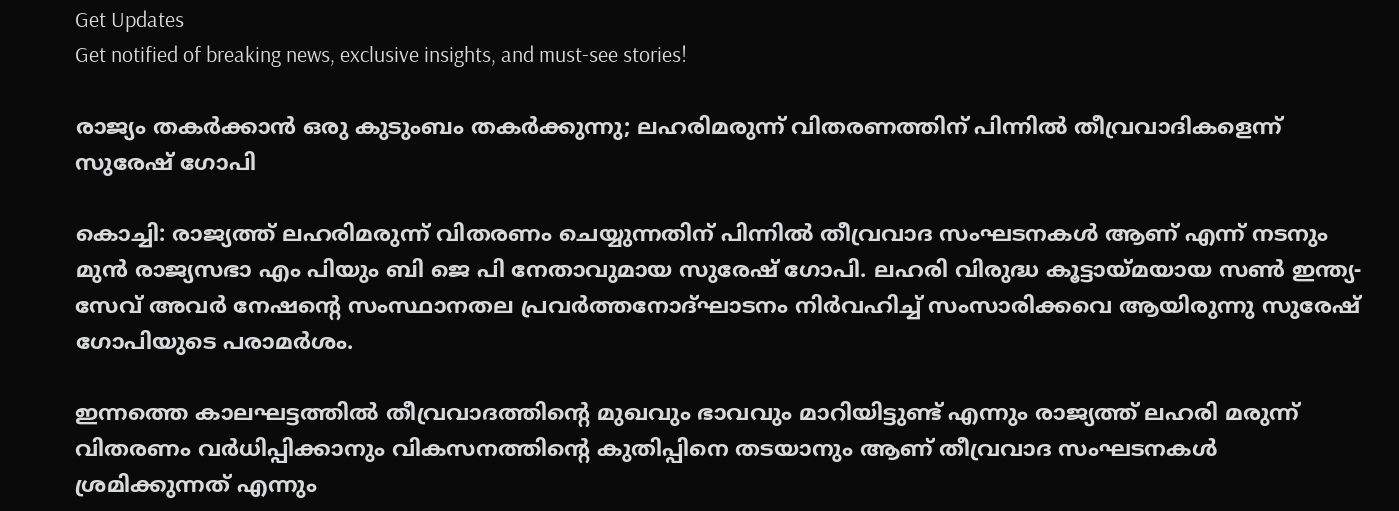Get Updates
Get notified of breaking news, exclusive insights, and must-see stories!

രാജ്യം തകര്‍ക്കാന്‍ ഒരു കുടുംബം തകര്‍ക്കുന്നു; ലഹരിമരുന്ന് വിതരണത്തിന് പിന്നില്‍ തീവ്രവാദികളെന്ന് സുരേഷ് ഗോപി

കൊച്ചി: രാജ്യത്ത് ലഹരിമരുന്ന് വിതരണം ചെയ്യുന്നതിന് പിന്നില്‍ തീവ്രവാദ സംഘടനകള്‍ ആണ് എന്ന് നടനും മുന്‍ രാജ്യസഭാ എം പിയും ബി ജെ പി നേതാവുമായ സുരേഷ് ഗോപി. ലഹരി വിരുദ്ധ കൂട്ടായ്മയായ സണ്‍ ഇന്ത്യ-സേവ് അവര്‍ നേഷന്റെ സംസ്ഥാനതല പ്രവര്‍ത്തനോദ്ഘാടനം നിര്‍വഹിച്ച് സംസാരിക്കവെ ആയിരുന്നു സുരേഷ് ഗോപിയുടെ പരാമര്‍ശം.

ഇന്നത്തെ കാലഘട്ടത്തില്‍ തീവ്രവാദത്തിന്റെ മുഖവും ഭാവവും മാറിയിട്ടുണ്ട് എന്നും രാജ്യത്ത് ലഹരി മരുന്ന് വിതരണം വര്‍ധിപ്പിക്കാനും വികസനത്തിന്റെ കുതിപ്പിനെ തടയാനും ആണ് തീവ്രവാദ സംഘടനകള്‍ ശ്രമിക്കുന്നത് എന്നും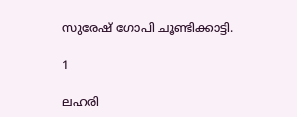സുരേഷ് ഗോപി ചൂണ്ടിക്കാട്ടി.

1

ലഹരി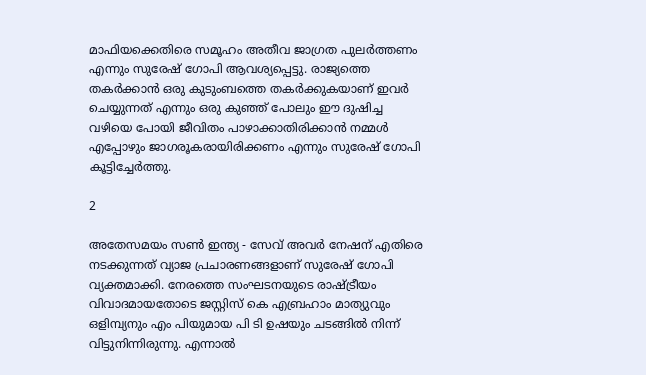മാഫിയക്കെതിരെ സമൂഹം അതീവ ജാഗ്രത പുലര്‍ത്തണം എന്നും സുരേഷ് ഗോപി ആവശ്യപ്പെട്ടു. രാജ്യത്തെ തകര്‍ക്കാന്‍ ഒരു കുടുംബത്തെ തകര്‍ക്കുകയാണ് ഇവര്‍ ചെയ്യുന്നത് എന്നും ഒരു കുഞ്ഞ് പോലും ഈ ദുഷിച്ച വഴിയെ പോയി ജീവിതം പാഴാക്കാതിരിക്കാന്‍ നമ്മള്‍ എപ്പോഴും ജാഗരൂകരായിരിക്കണം എന്നും സുരേഷ് ഗോപി കൂട്ടിച്ചേര്‍ത്തു.

2

അതേസമയം സണ്‍ ഇന്ത്യ - സേവ് അവര്‍ നേഷന് എതിരെ നടക്കുന്നത് വ്യാജ പ്രചാരണങ്ങളാണ് സുരേഷ് ഗോപി വ്യക്തമാക്കി. നേരത്തെ സംഘടനയുടെ രാഷ്ട്രീയം വിവാദമായതോടെ ജസ്റ്റിസ് കെ എബ്രഹാം മാത്യുവും ഒളിമ്പ്യനും എം പിയുമായ പി ടി ഉഷയും ചടങ്ങില്‍ നിന്ന് വിട്ടുനിന്നിരുന്നു. എന്നാല്‍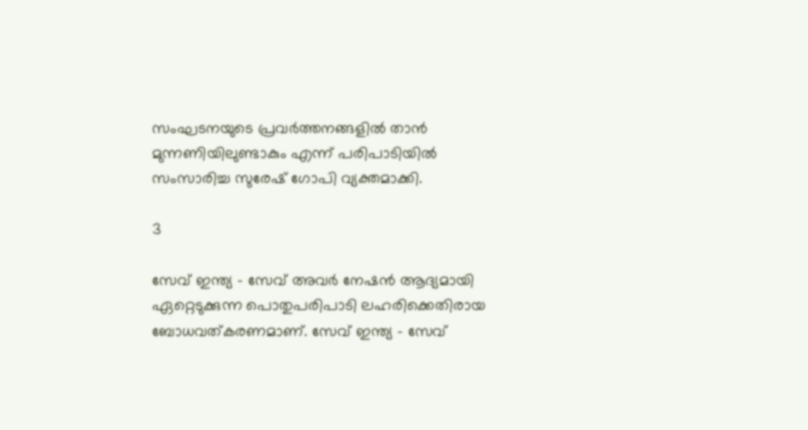സംഘടനയുടെ പ്രവര്‍ത്തനങ്ങളില്‍ താന്‍ മുന്നണിയിലുണ്ടാകും എന്ന് പരിപാടിയില്‍ സംസാരിച്ച സുരേഷ് ഗോപി വ്യക്തമാക്കി.

3

സേവ് ഇന്ത്യ - സേവ് അവര്‍ നേഷന്‍ ആദ്യമായി ഏറ്റെടുക്കുന്ന പൊതുപരിപാടി ലഹരിക്കെതിരായ ബോധവത്കരണമാണ്. സേവ് ഇന്ത്യ - സേവ്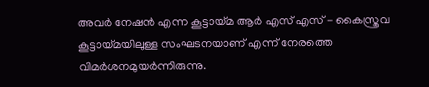അവര്‍ നേഷന്‍ എന്ന കൂട്ടായ്മ ആര്‍ എസ് എസ് - കൈസ്ത്രവ കൂട്ടായ്മയിലുള്ള സംഘടനയാണ് എന്ന് നേരത്തെ വിമര്‍ശനമുയര്‍ന്നിരുന്നു.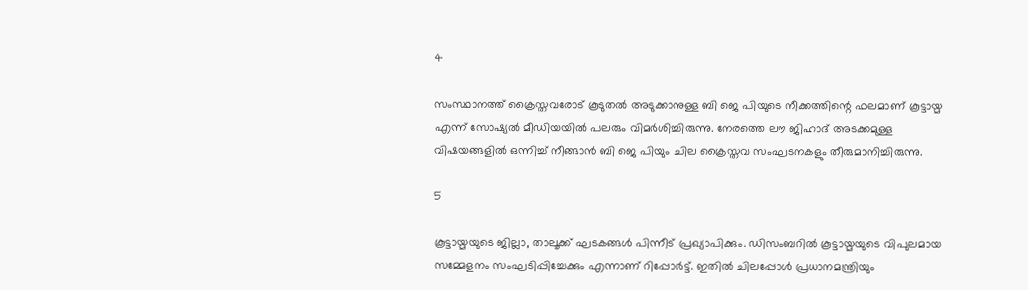4

സംസ്ഥാനത്ത് ക്രൈസ്തവരോട് കൂടുതല്‍ അടുക്കാനുള്ള ബി ജെ പിയുടെ നീക്കത്തിന്റെ ഫലമാണ് കൂട്ടായ്മ എന്ന് സോഷ്യല്‍ മീഡിയയില്‍ പലരും വിമര്‍ശിച്ചിരുന്നു. നേരത്തെ ലൗ ജിഹാദ് അടക്കമുള്ള വിഷയങ്ങളില്‍ ഒന്നിച്ച് നീങ്ങാന്‍ ബി ജെ പിയും ചില ക്രൈസ്തവ സംഘടനകളും തീരുമാനിച്ചിരുന്നു.

5

കൂട്ടായ്മയുടെ ജില്ലാ, താലൂക്ക് ഘടകങ്ങള്‍ പിന്നീട് പ്രഖ്യാപിക്കും. ഡിസംബറില്‍ കൂട്ടായ്മയുടെ വിപുലമായ സമ്മേളനം സംഘടിപ്പിച്ചേക്കും എന്നാണ് റിപ്പോര്‍ട്ട്. ഇതില്‍ ചിലപ്പോള്‍ പ്രധാനമന്ത്രിയും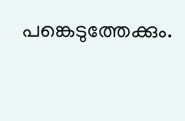പങ്കെടുത്തേക്കും.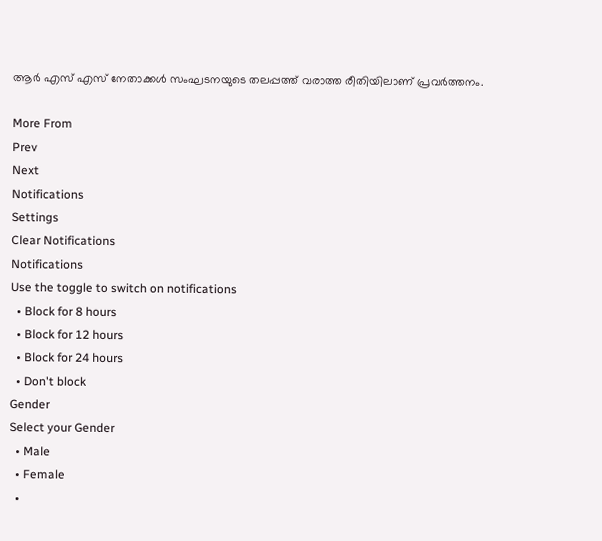ആര്‍ എസ് എസ് നേതാക്കള്‍ സംഘടനയുടെ തലപ്പത്ത് വരാത്ത രീതിയിലാണ് പ്രവര്‍ത്തനം.

More From
Prev
Next
Notifications
Settings
Clear Notifications
Notifications
Use the toggle to switch on notifications
  • Block for 8 hours
  • Block for 12 hours
  • Block for 24 hours
  • Don't block
Gender
Select your Gender
  • Male
  • Female
  •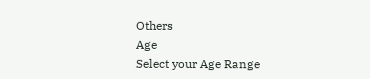Others
Age
Select your Age Range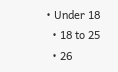• Under 18
  • 18 to 25
  • 26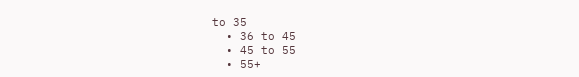to 35
  • 36 to 45
  • 45 to 55
  • 55+